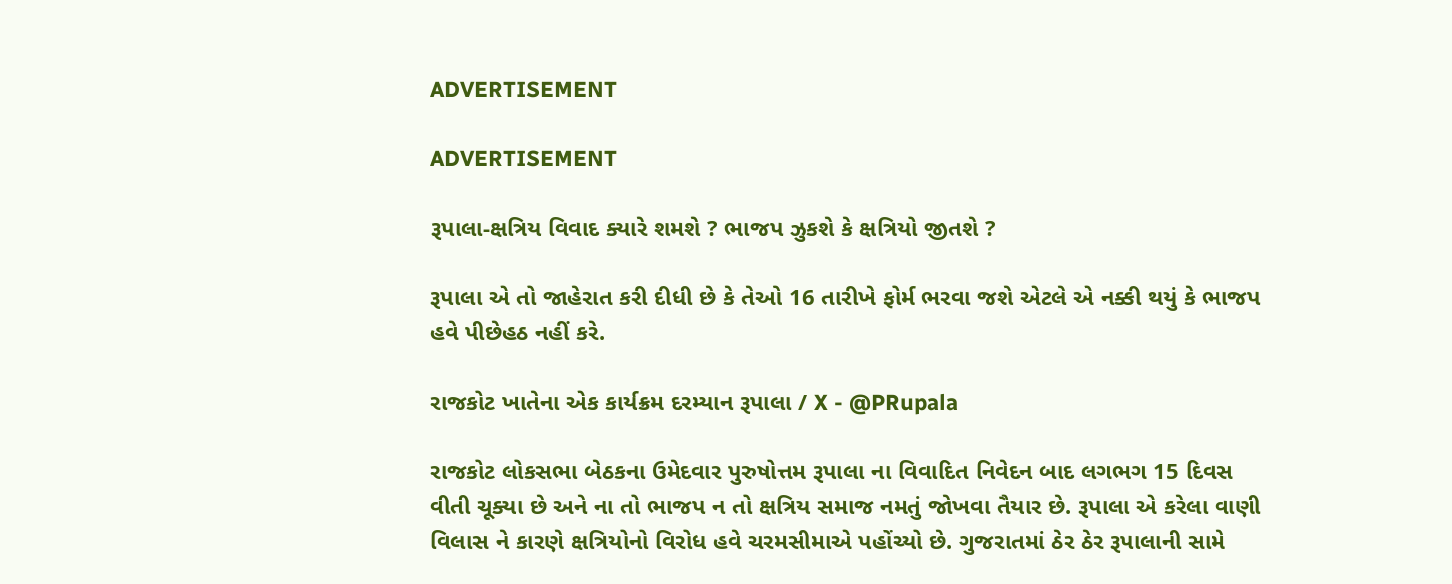ADVERTISEMENT

ADVERTISEMENT

રૂપાલા-ક્ષત્રિય વિવાદ ક્યારે શમશે ? ભાજપ ઝુકશે કે ક્ષત્રિયો જીતશે ?

રૂપાલા એ તો જાહેરાત કરી દીધી છે કે તેઓ 16 તારીખે ફોર્મ ભરવા જશે એટલે એ નક્કી થયું કે ભાજપ હવે પીછેહઠ નહીં કરે.

રાજકોટ ખાતેના એક કાર્યક્રમ દરમ્યાન રૂપાલા / X - @PRupala

રાજકોટ લોકસભા બેઠકના ઉમેદવાર પુરુષોત્તમ રૂપાલા ના વિવાદિત નિવેદન બાદ લગભગ 15 દિવસ વીતી ચૂક્યા છે અને ના તો ભાજપ ન તો ક્ષત્રિય સમાજ નમતું જોખવા તૈયાર છે. રૂપાલા એ કરેલા વાણી વિલાસ ને કારણે ક્ષત્રિયોનો વિરોધ હવે ચરમસીમાએ પહોંચ્યો છે. ગુજરાતમાં ઠેર ઠેર રૂપાલાની સામે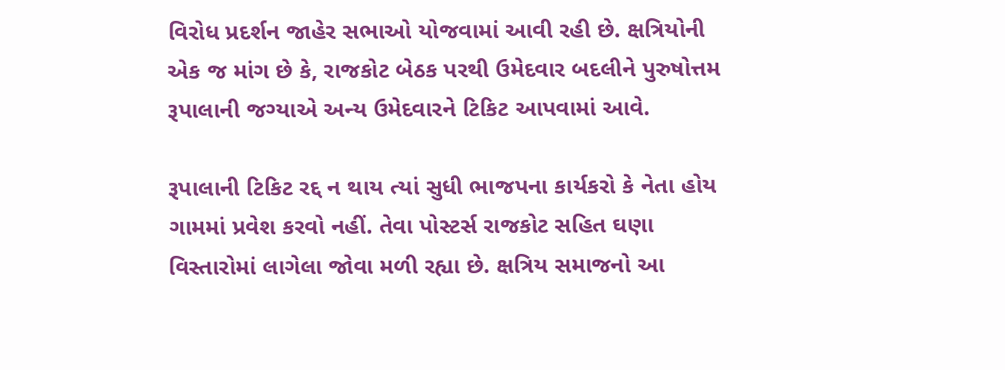વિરોધ પ્રદર્શન જાહેર સભાઓ યોજવામાં આવી રહી છે. ક્ષત્રિયોની એક જ માંગ છે કે, રાજકોટ બેઠક પરથી ઉમેદવાર બદલીને પુરુષોત્તમ રૂપાલાની જગ્યાએ અન્ય ઉમેદવારને ટિકિટ આપવામાં આવે.

રૂપાલાની ટિકિટ રદ્દ ન થાય ત્યાં સુધી ભાજપના કાર્યકરો કે નેતા હોય ગામમાં પ્રવેશ કરવો નહીં. તેવા પોસ્ટર્સ રાજકોટ સહિત ઘણા વિસ્તારોમાં લાગેલા જોવા મળી રહ્યા છે. ક્ષત્રિય સમાજનો આ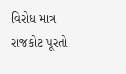વિરોધ માત્ર રાજકોટ પૂરતો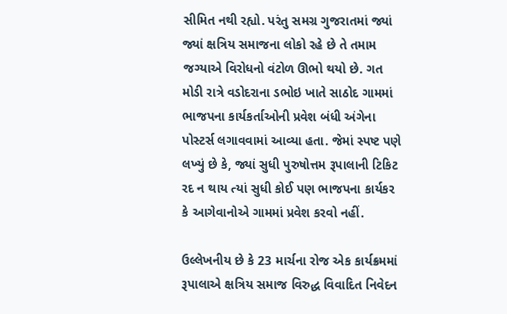સીમિત નથી રહ્યો. પરંતુ સમગ્ર ગુજરાતમાં જ્યાં જ્યાં ક્ષત્રિય સમાજના લોકો રહે છે તે તમામ જગ્યાએ વિરોધનો વંટોળ ઊભો થયો છે. ગત મોડી રાત્રે વડોદરાના ડભોઇ ખાતે સાઠોદ ગામમાં ભાજપના કાર્યકર્તાઓની પ્રવેશ બંધી અંગેના પોસ્ટર્સ લગાવવામાં આવ્યા હતા. જેમાં સ્પષ્ટ પણે લખ્યું છે કે, જ્યાં સુધી પુરુષોત્તમ રૂપાલાની ટિકિટ રદ ન થાય ત્યાં સુધી કોઈ પણ ભાજપના કાર્યકર કે આગેવાનોએ ગામમાં પ્રવેશ કરવો નહીં.

ઉલ્લેખનીય છે કે 23 માર્ચના રોજ એક કાર્યક્રમમાં રૂપાલાએ ક્ષત્રિય સમાજ વિરુદ્ધ વિવાદિત નિવેદન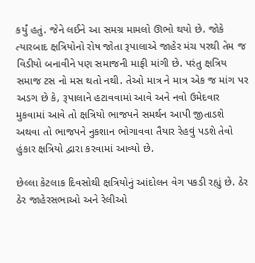કર્યું હતું. જેને લઈને આ સમગ્ર મામલો ઊભો થયો છે. જોકે ત્યારબાદ ક્ષત્રિયોનો રોષ જોતા રૂપાલાએ જાહેર મંચ પરથી તેમ જ વિડીયો બનાવીને પણ સમાજની માફી માંગી છે. પરંતુ ક્ષત્રિય સમાજ ટસ નો મસ થતો નથી. તેઓ માત્ર ને માત્ર એક જ માંગ પર અડગ છે કે, રૂપાલાને હટાવવામાં આવે અને નવો ઉમેદવાર મુકવામાં આવે તો ક્ષત્રિયો ભાજપને સમર્થન આપી જીતાડશે અથવા તો ભાજપને નુકશાન ભોગાવવા તૈયાર રેહવું પડશે તેવો હુંકાર ક્ષત્રિયો દ્વારા કરવામાં આવ્યો છે.

છેલ્લા કેટલાક દિવસોથી ક્ષત્રિયોનું આંદોલન વેગ પકડી રહ્યું છે. ઠેર ઠેર જાહેરસભાઓ અને રેલીઓ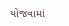યોજવામાં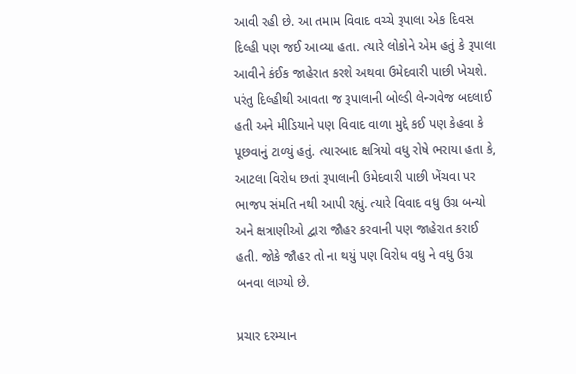આવી રહી છે. આ તમામ વિવાદ વચ્ચે રૂપાલા એક દિવસ દિલ્હી પણ જઈ આવ્યા હતા. ત્યારે લોકોને એમ હતું કે રૂપાલા આવીને કંઈક જાહેરાત કરશે અથવા ઉમેદવારી પાછી ખેચશે. પરંતુ દિલ્હીથી આવતા જ રૂપાલાની બોલ્ડી લેન્ગવેજ બદલાઈ હતી અને મીડિયાને પણ વિવાદ વાળા મુદ્દે કઈ પણ કેહવા કે પૂછવાનું ટાળ્યું હતું. ત્યારબાદ ક્ષત્રિયો વધુ રોષે ભરાયા હતા કે, આટલા વિરોધ છતાં રૂપાલાની ઉમેદવારી પાછી ખેંચવા પર ભાજપ સંમતિ નથી આપી રહ્યું. ત્યારે વિવાદ વધુ ઉગ્ર બન્યો અને ક્ષત્રાણીઓ દ્વારા જૌહર કરવાની પણ જાહેરાત કરાઈ હતી. જોકે જૌહર તો ના થયું પણ વિરોધ વધુ ને વધુ ઉગ્ર બનવા લાગ્યો છે.

પ્રચાર દરમ્યાન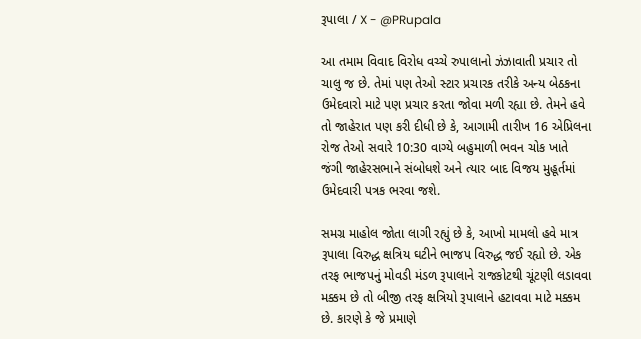રૂપાલા / X - @PRupala

આ તમામ વિવાદ વિરોધ વચ્ચે રુપાલાનો ઝંઝાવાતી પ્રચાર તો ચાલુ જ છે. તેમાં પણ તેઓ સ્ટાર પ્રચારક તરીકે અન્ય બેઠકના ઉમેદવારો માટે પણ પ્રચાર કરતા જોવા મળી રહ્યા છે. તેમને હવે તો જાહેરાત પણ કરી દીધી છે કે, આગામી તારીખ 16 એપ્રિલના રોજ તેઓ સવારે 10:30 વાગ્યે બહુમાળી ભવન ચોક ખાતે જંગી જાહેરસભાને સંબોધશે અને ત્યાર બાદ વિજય મુહૂર્તમાં ઉમેદવારી પત્રક ભરવા જશે.

સમગ્ર માહોલ જોતા લાગી રહ્યું છે કે, આખો મામલો હવે માત્ર રૂપાલા વિરુદ્ધ ક્ષત્રિય ઘટીને ભાજપ વિરુદ્ધ જઈ રહ્યો છે. એક તરફ ભાજપનું મોવડી મંડળ રૂપાલાને રાજકોટથી ચૂંટણી લડાવવા મક્કમ છે તો બીજી તરફ ક્ષત્રિયો રૂપાલાને હટાવવા માટે મક્કમ છે. કારણે કે જે પ્રમાણે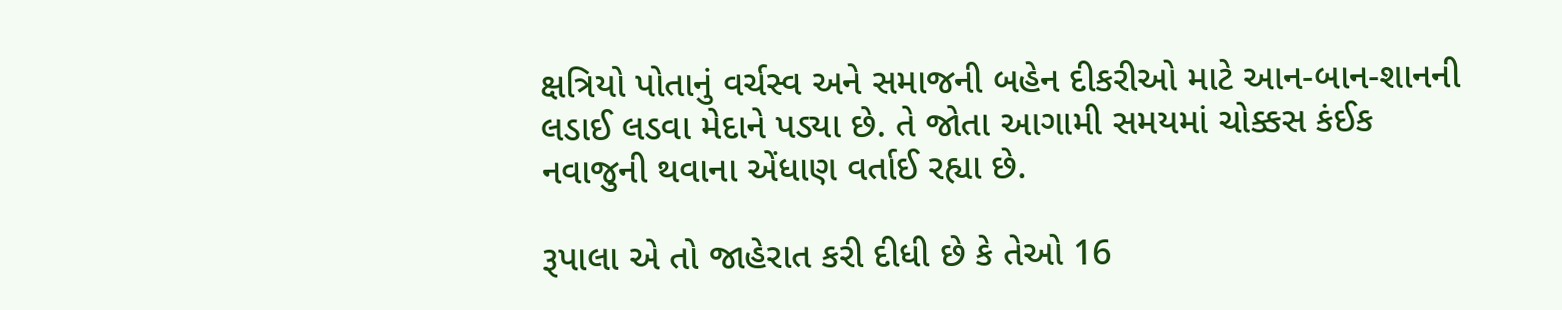ક્ષત્રિયો પોતાનું વર્ચસ્વ અને સમાજની બહેન દીકરીઓ માટે આન-બાન-શાનની લડાઈ લડવા મેદાને પડ્યા છે. તે જોતા આગામી સમયમાં ચોક્કસ કંઈક નવાજુની થવાના એંધાણ વર્તાઈ રહ્યા છે.

રૂપાલા એ તો જાહેરાત કરી દીધી છે કે તેઓ 16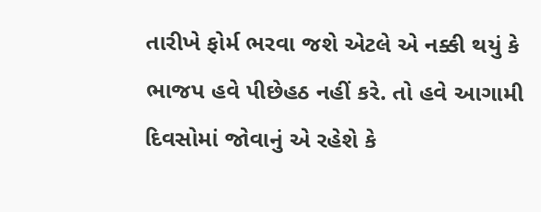તારીખે ફોર્મ ભરવા જશે એટલે એ નક્કી થયું કે ભાજપ હવે પીછેહઠ નહીં કરે. તો હવે આગામી દિવસોમાં જોવાનું એ રહેશે કે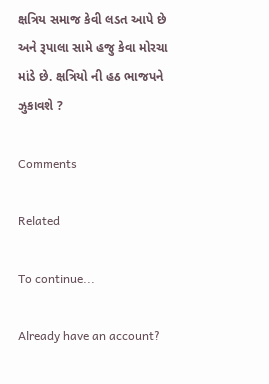ક્ષત્રિય સમાજ કેવી લડત આપે છે અને રૂપાલા સામે હજુ કેવા મોરચા માંડે છે. ક્ષત્રિયો ની હઠ ભાજપને ઝુકાવશે ?

Comments

Related

To continue...

Already have an account?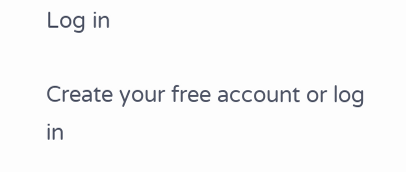Log in

Create your free account or log in